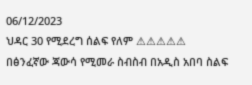06/12/2023
ህዳር 30 የሚደረግ ሰልፍ የለም ⚠⚠⚠⚠⚠
በፅንፈኛው ጃውሳ የሚመራ ስብስብ በአዲስ አበባ ስልፍ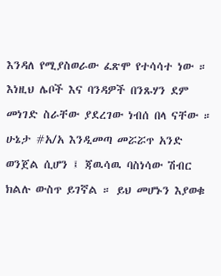እንዳለ የሚያስወራው ፈጽሞ የተሳሳተ ነው ። እነዚህ ሌቦች እና ባንዳዎች በንጹሃን ደም መነገድ ስራቸው ያደረገው ነብሰ በላ ናቸው ።
ሁኔታ #አ/አ እንዲመጣ መሯሯጥ አንድ ወንጀል ሲሆን ፤ ጃዉሳዉ ባስነሳው ሽብር ክልሉ ውስጥ ይገኛል ። ይህ መሆኑን እያወቁ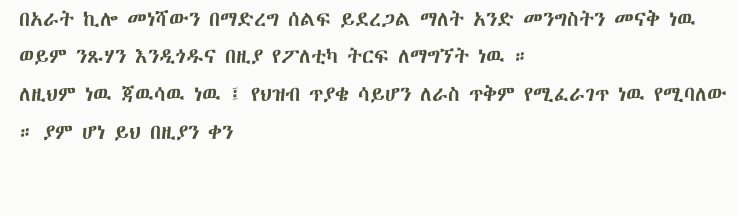በአራት ኪሎ መነሻውን በማድረግ ሰልፍ ይደረጋል ማለት አንድ መንግስትን መናቅ ነዉ ወይም ንጹሃን እንዲጎዱና በዚያ የፖለቲካ ትርፍ ለማግኘት ነዉ ።
ለዚህም ነዉ ጃዉሳዉ ነዉ ፤ የህዝብ ጥያቄ ሳይሆን ለራስ ጥቅም የሚፈራገጥ ነዉ የሚባለው ። ያም ሆነ ይህ በዚያን ቀን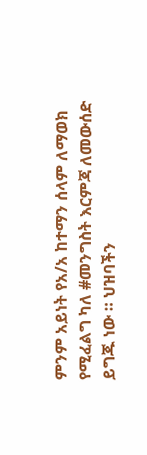ምንም አይነት የአ/አ ከተማን ሰላም ለማወክ የሚፈልግ ካለ #መንግስት እርምጃ ለመውሰድ ይግጁ ነው ። ህዝባችን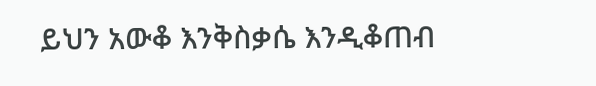ይህን አውቆ እንቅስቃሴ እንዲቆጠብ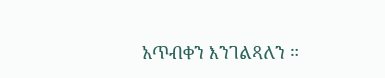አጥብቀን እንገልጻለን ።